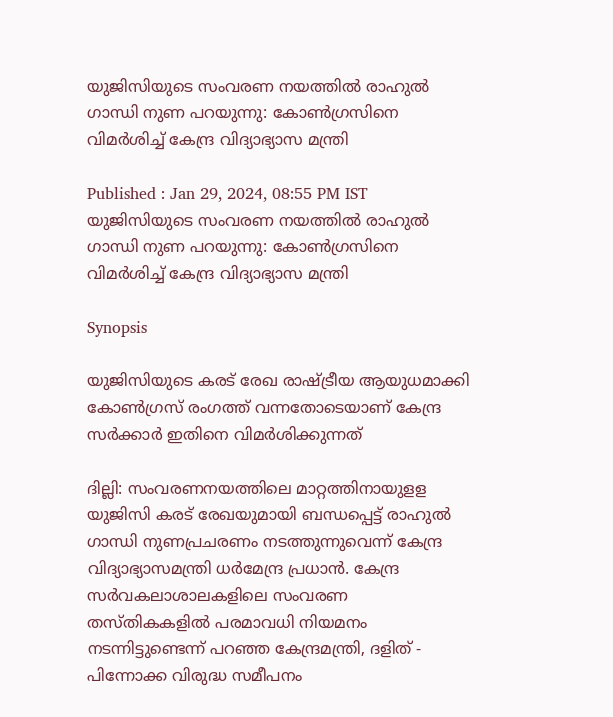യുജിസിയുടെ സംവരണ നയത്തിൽ രാഹുൽ ഗാന്ധി നുണ പറയുന്നു: കോൺഗ്രസിനെ വിമര്‍ശിച്ച് കേന്ദ്ര വിദ്യാഭ്യാസ മന്ത്രി

Published : Jan 29, 2024, 08:55 PM IST
യുജിസിയുടെ സംവരണ നയത്തിൽ രാഹുൽ ഗാന്ധി നുണ പറയുന്നു: കോൺഗ്രസിനെ വിമര്‍ശിച്ച് കേന്ദ്ര വിദ്യാഭ്യാസ മന്ത്രി

Synopsis

യുജിസിയുടെ കരട് രേഖ രാഷ്ട്രീയ ആയുധമാക്കി കോൺഗ്രസ് രംഗത്ത് വന്നതോടെയാണ് കേന്ദ്ര സര്‍ക്കാര്‍ ഇതിനെ വിമര്‍ശിക്കുന്നത്

ദില്ലി: സംവരണനയത്തിലെ മാറ്റത്തിനായുളള യുജിസി കരട് രേഖയുമായി ബന്ധപ്പെട്ട് രാഹുൽ ഗാന്ധി നുണപ്രചരണം നടത്തുന്നുവെന്ന് കേന്ദ്ര വിദ്യാഭ്യാസമന്ത്രി ധർമേന്ദ്ര പ്രധാൻ. കേന്ദ്ര സർവകലാശാലകളിലെ സംവരണ തസ്തികകളിൽ പരമാവധി നിയമനം നടന്നിട്ടുണ്ടെന്ന് പറഞ്ഞ കേന്ദ്രമന്ത്രി, ദളിത് - പിന്നോക്ക വിരുദ്ധ സമീപനം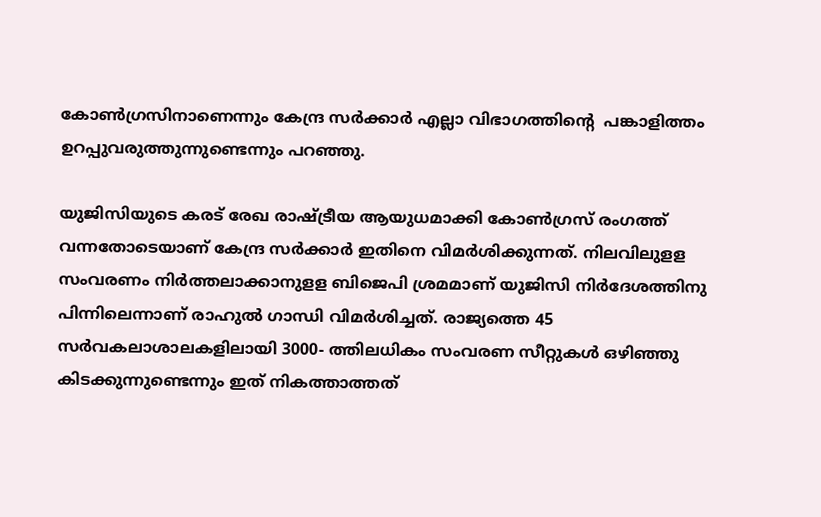കോൺഗ്രസിനാണെന്നും കേന്ദ്ര സർക്കാർ എല്ലാ വിഭാഗത്തിന്റെ  പങ്കാളിത്തം ഉറപ്പുവരുത്തുന്നുണ്ടെന്നും പറഞ്ഞു.

യുജിസിയുടെ കരട് രേഖ രാഷ്ട്രീയ ആയുധമാക്കി കോൺഗ്രസ് രംഗത്ത് വന്നതോടെയാണ് കേന്ദ്ര സര്‍ക്കാര്‍ ഇതിനെ വിമര്‍ശിക്കുന്നത്. നിലവിലുളള സംവരണം നിർത്തലാക്കാനുളള ബിജെപി ശ്രമമാണ് യുജിസി നിർദേശത്തിനു പിന്നിലെന്നാണ് രാഹുൽ ഗാന്ധി വിമർശിച്ചത്. രാജ്യത്തെ 45 സർവകലാശാലകളിലായി 3000- ത്തിലധികം സംവരണ സീറ്റുകൾ ഒഴിഞ്ഞു കിടക്കുന്നുണ്ടെന്നും ഇത് നികത്താത്തത്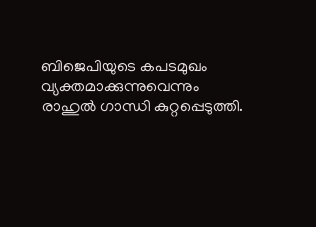ബിജെപിയുടെ കപടമുഖം വ്യക്തമാക്കുന്നുവെന്നും രാഹുൽ ഗാന്ധി കുറ്റപ്പെടുത്തി.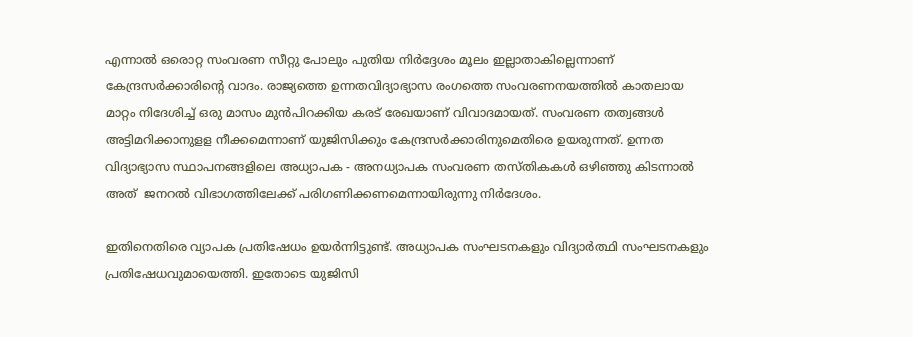എന്നാൽ ഒരൊറ്റ സംവരണ സീറ്റു പോലും പുതിയ നിര്‍ദ്ദേശം മൂലം ഇല്ലാതാകില്ലെന്നാണ് കേന്ദ്രസർക്കാരിന്റെ വാദം. രാജ്യത്തെ ഉന്നതവിദ്യാഭ്യാസ രംഗത്തെ സംവരണനയത്തിൽ കാതലായ മാറ്റം നിദേശിച്ച് ഒരു മാസം മുൻപിറക്കിയ കരട് രേഖയാണ് വിവാദമായത്. സംവരണ തത്വങ്ങൾ അട്ടിമറിക്കാനുളള നീക്കമെന്നാണ് യുജിസിക്കും കേന്ദ്രസര്‍ക്കാരിനുമെതിരെ ഉയരുന്നത്. ഉന്നത വിദ്യാഭ്യാസ സ്ഥാപനങ്ങളിലെ അധ്യാപക - അനധ്യാപക സംവരണ തസ്തികകൾ ഒഴിഞ്ഞു കിടന്നാൽ അത്  ജനറൽ വിഭാഗത്തിലേക്ക് പരിഗണിക്കണമെന്നായിരുന്നു നിർദേശം.

ഇതിനെതിരെ വ്യാപക പ്രതിഷേധം ഉയര്‍ന്നിട്ടുണ്ട്. അധ്യാപക സംഘടനകളും വിദ്യാർത്ഥി സംഘടനകളും പ്രതിഷേധവുമായെത്തി. ഇതോടെ യുജിസി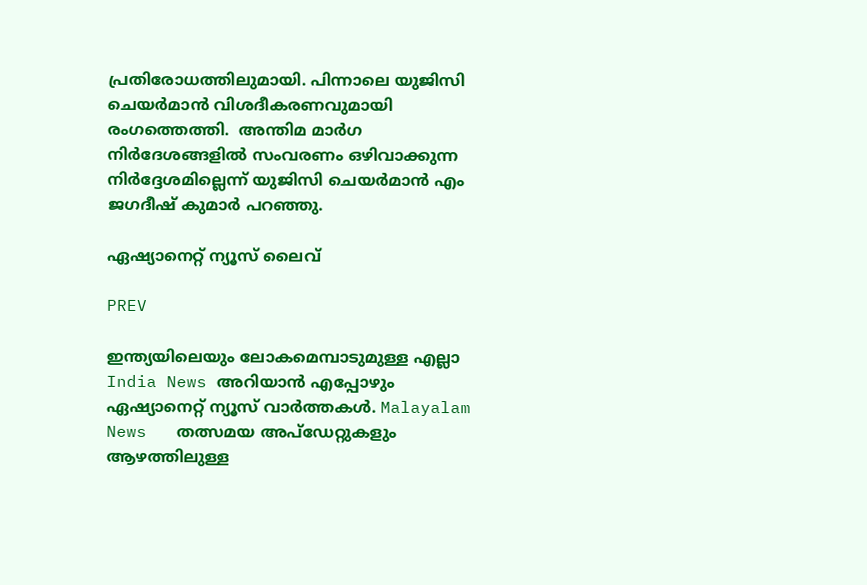പ്രതിരോധത്തിലുമായി. പിന്നാലെ യുജിസി ചെയർമാൻ വിശദീകരണവുമായി രംഗത്തെത്തി.  അന്തിമ മാർഗ നിർദേശങ്ങളിൽ സംവരണം ഒഴിവാക്കുന്ന നിർദ്ദേശമില്ലെന്ന് യുജിസി ചെയർമാൻ എം ജഗദീഷ് കുമാർ പറഞ്ഞു.

ഏഷ്യാനെറ്റ് ന്യൂസ് ലൈവ്

PREV

ഇന്ത്യയിലെയും ലോകമെമ്പാടുമുള്ള എല്ലാ India News അറിയാൻ എപ്പോഴും ഏഷ്യാനെറ്റ് ന്യൂസ് വാർത്തകൾ. Malayalam News   തത്സമയ അപ്‌ഡേറ്റുകളും ആഴത്തിലുള്ള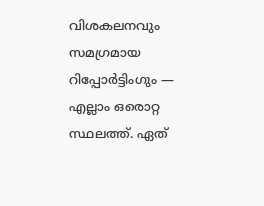വിശകലനവും സമഗ്രമായ റിപ്പോർട്ടിംഗും — എല്ലാം ഒരൊറ്റ സ്ഥലത്ത്. ഏത്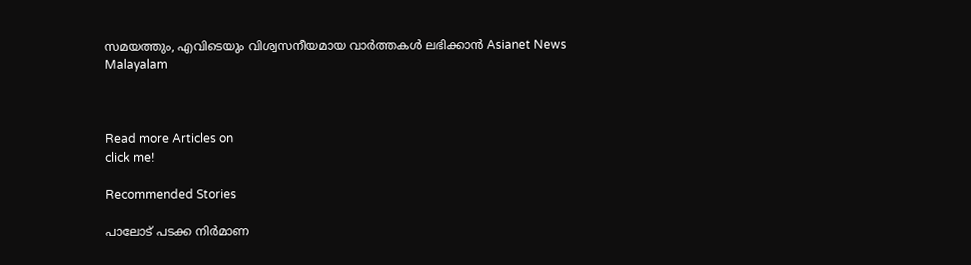സമയത്തും, എവിടെയും വിശ്വസനീയമായ വാർത്തകൾ ലഭിക്കാൻ Asianet News Malayalam



Read more Articles on
click me!

Recommended Stories

പാലോട് പടക്ക നിർമാണ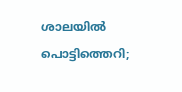ശാലയിൽ പൊട്ടിത്തെറി;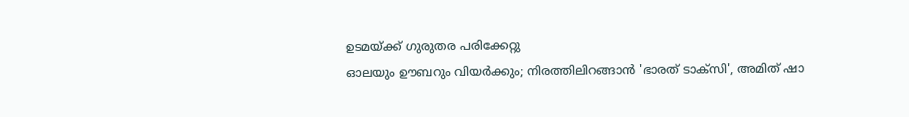ഉടമയ്ക്ക് ഗുരുതര പരിക്കേറ്റു
ഓലയും ഊബറും വിയര്‍ക്കും; നിരത്തിലിറങ്ങാൻ 'ഭാരത് ടാക്സി', അമിത് ഷാ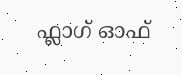ഫ്ലാഗ് ഓഫ്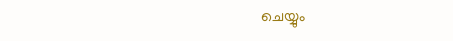ചെയ്യും